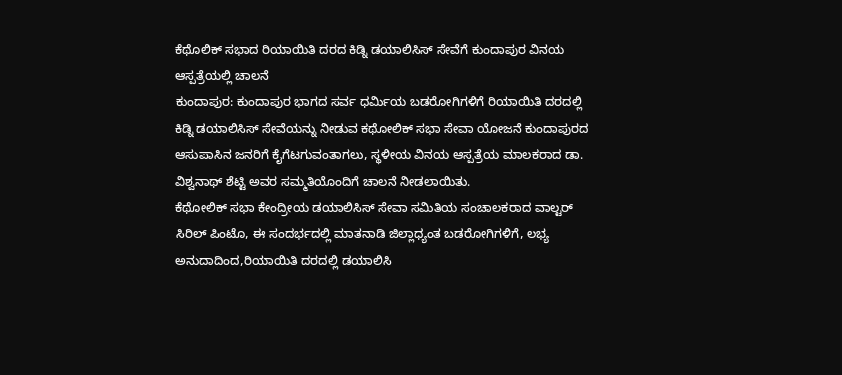ಕೆಥೊಲಿಕ್ ಸಭಾದ ರಿಯಾಯಿತಿ ದರದ ಕಿಡ್ನಿ ಡಯಾಲಿಸಿಸ್ ಸೇವೆಗೆ ಕುಂದಾಪುರ ವಿನಯ ಆಸ್ಪತ್ರೆಯಲ್ಲಿ ಚಾಲನೆ
ಕುಂದಾಪುರ: ಕುಂದಾಪುರ ಭಾಗದ ಸರ್ವ ಧರ್ಮಿಯ ಬಡರೋಗಿಗಳಿಗೆ ರಿಯಾಯಿತಿ ದರದಲ್ಲಿ ಕಿಡ್ನಿ ಡಯಾಲಿಸಿಸ್ ಸೇವೆಯನ್ನು ನೀಡುವ ಕಥೋಲಿಕ್ ಸಭಾ ಸೇವಾ ಯೋಜನೆ ಕುಂದಾಪುರದ ಆಸುಪಾಸಿನ ಜನರಿಗೆ ಕೈಗೆಟಗುವಂತಾಗಲು, ಸ್ಥಳೀಯ ವಿನಯ ಆಸ್ಪತ್ರೆಯ ಮಾಲಕರಾದ ಡಾ. ವಿಶ್ವನಾಥ್ ಶೆಟ್ಟಿ ಅವರ ಸಮ್ಮತಿಯೊಂದಿಗೆ ಚಾಲನೆ ನೀಡಲಾಯಿತು.
ಕೆಥೋಲಿಕ್ ಸಭಾ ಕೇಂದ್ರೀಯ ಡಯಾಲಿಸಿಸ್ ಸೇವಾ ಸಮಿತಿಯ ಸಂಚಾಲಕರಾದ ವಾಲ್ಟರ್ ಸಿರಿಲ್ ಪಿಂಟೊ, ಈ ಸಂದರ್ಭದಲ್ಲಿ ಮಾತನಾಡಿ ಜಿಲ್ಲಾಧ್ಯಂತ ಬಡರೋಗಿಗಳಿಗೆ, ಲಭ್ಯ ಅನುದಾದಿಂದ,ರಿಯಾಯಿತಿ ದರದಲ್ಲಿ ಡಯಾಲಿಸಿ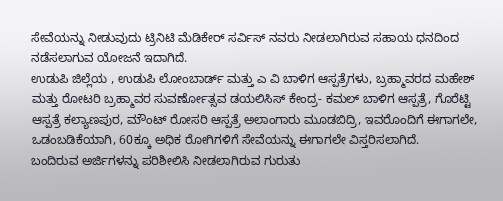ಸೇವೆಯನ್ನು ನೀಡುವುದು ಟ್ರಿನಿಟಿ ಮೆಡಿಕೇರ್ ಸರ್ವಿಸ್ ನವರು ನೀಡಲಾಗಿರುವ ಸಹಾಯ ಧನದಿಂದ ನಡೆಸಲಾಗುವ ಯೋಜನೆ ಇದಾಗಿದೆ.
ಉಡುಪಿ ಜಿಲ್ಲೆಯ , ಉಡುಪಿ ಲೋಂಬಾರ್ಡ್ ಮತ್ತು ಎ ವಿ ಬಾಳಿಗ ಆಸ್ಪತ್ರೆಗಳು, ಬ್ರಹ್ಮಾವರದ ಮಹೇಶ್ ಮತ್ತು ರೋಟರಿ ಬ್ರಹ್ಮಾವರ ಸುವರ್ಣೋತ್ಸವ ಡಯಲಿಸಿಸ್ ಕೇಂದ್ರ- ಕಮಲ್ ಬಾಳಿಗ ಆಸ್ಪತ್ರೆ, ಗೊರೆಟ್ಟಿ ಆಸ್ಪತ್ರೆ ಕಲ್ಯಾಣಪುರ, ಮೌಂಟ್ ರೋಸರಿ ಆಸ್ಪತ್ರೆ ಅಲಾಂಗಾರು ಮೂಡಬಿದ್ರಿ, ಇವರೊಂದಿಗೆ ಈಗಾಗಲೇ, ಒಡಂಬಡಿಕೆಯಾಗಿ, 60ಕ್ಕೂ ಅಧಿಕ ರೋಗಿಗಳಿಗೆ ಸೇವೆಯನ್ನು ಈಗಾಗಲೇ ವಿಸ್ತರಿಸಲಾಗಿದೆ.
ಬಂದಿರುವ ಅರ್ಜಿಗಳನ್ನು ಪರಿಶೀಲಿಸಿ ನೀಡಲಾಗಿರುವ ಗುರುತು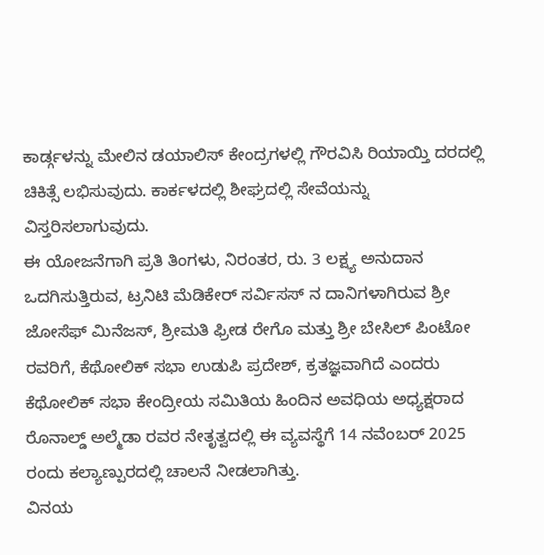ಕಾರ್ಡ್ಗಳನ್ನು ಮೇಲಿನ ಡಯಾಲಿಸ್ ಕೇಂದ್ರಗಳಲ್ಲಿ ಗೌರವಿಸಿ ರಿಯಾಯ್ತಿ ದರದಲ್ಲಿ ಚಿಕಿತ್ಸೆ ಲಭಿಸುವುದು. ಕಾರ್ಕಳದಲ್ಲಿ ಶೀಘ್ರದಲ್ಲಿ ಸೇವೆಯನ್ನು ವಿಸ್ತರಿಸಲಾಗುವುದು.
ಈ ಯೋಜನೆಗಾಗಿ ಪ್ರತಿ ತಿಂಗಳು, ನಿರಂತರ, ರು. 3 ಲಕ್ಷ್ಯ ಅನುದಾನ ಒದಗಿಸುತ್ತಿರುವ, ಟ್ರನಿಟಿ ಮೆಡಿಕೇರ್ ಸರ್ವಿಸಸ್ ನ ದಾನಿಗಳಾಗಿರುವ ಶ್ರೀ ಜೋಸೆಫ್ ಮಿನೆಜಸ್, ಶ್ರೀಮತಿ ಫ್ರೀಡ ರೇಗೊ ಮತ್ತು ಶ್ರೀ ಬೇಸಿಲ್ ಪಿಂಟೋ ರವರಿಗೆ, ಕೆಥೋಲಿಕ್ ಸಭಾ ಉಡುಪಿ ಪ್ರದೇಶ್, ಕ್ರತಜ್ಞವಾಗಿದೆ ಎಂದರು
ಕೆಥೋಲಿಕ್ ಸಭಾ ಕೇಂದ್ರೀಯ ಸಮಿತಿಯ ಹಿಂದಿನ ಅವಧಿಯ ಅಧ್ಯಕ್ಷರಾದ ರೊನಾಲ್ಡ್ ಅಲ್ಮೆಡಾ ರವರ ನೇತೃತ್ವದಲ್ಲಿ ಈ ವ್ಯವಸ್ಥೆಗೆ 14 ನವೆಂಬರ್ 2025 ರಂದು ಕಲ್ಯಾಣ್ಪುರದಲ್ಲಿ ಚಾಲನೆ ನೀಡಲಾಗಿತ್ತು.
ವಿನಯ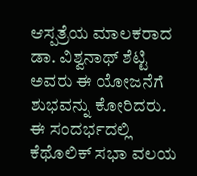ಆಸ್ಪತ್ರೆಯ ಮಾಲಕರಾದ ಡಾ. ವಿಶ್ವನಾಥ್ ಶೆಟ್ಟಿ ಅವರು ಈ ಯೋಜನೆಗೆ ಶುಭವನ್ನು ಕೋರಿದರು.
ಈ ಸಂದರ್ಭದಲ್ಲಿ ಕೆಥೊಲಿಕ್ ಸಭಾ ವಲಯ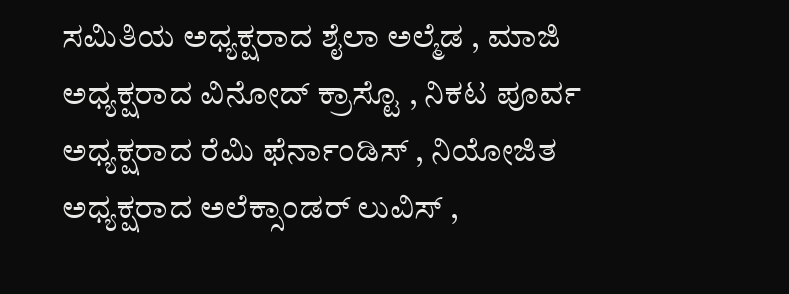ಸಮಿತಿಯ ಅಧ್ಯಕ್ಷರಾದ ಶೈಲಾ ಅಲ್ಮೆಡ , ಮಾಜಿ ಅಧ್ಯಕ್ಷರಾದ ವಿನೋದ್ ಕ್ರಾಸ್ಟೊ , ನಿಕಟ ಪೂರ್ವ ಅಧ್ಯಕ್ಷರಾದ ರೆಮಿ ಫೆರ್ನಾಂಡಿಸ್ , ನಿಯೋಜಿತ ಅಧ್ಯಕ್ಷರಾದ ಅಲೆಕ್ಸಾಂಡರ್ ಲುವಿಸ್ ,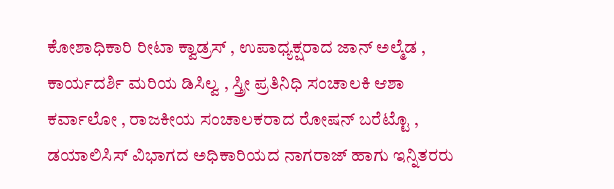ಕೋಶಾಧಿಕಾರಿ ರೀಟಾ ಕ್ವಾಡ್ರಸ್ , ಉಪಾಧ್ಯಕ್ಷರಾದ ಜಾನ್ ಅಲ್ಮೆಡ , ಕಾರ್ಯದರ್ಶಿ ಮರಿಯ ಡಿಸಿಲ್ವ , ಸ್ತ್ರೀ ಪ್ರತಿನಿಧಿ ಸಂಚಾಲಕಿ ಆಶಾ ಕರ್ವಾಲೋ , ರಾಜಕೀಯ ಸಂಚಾಲಕರಾದ ರೋಷನ್ ಬರೆಟ್ಟೊ , ಡಯಾಲಿಸಿಸ್ ವಿಭಾಗದ ಅಧಿಕಾರಿಯದ ನಾಗರಾಜ್ ಹಾಗು ಇನ್ನಿತರರು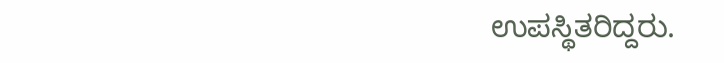ಉಪಸ್ಥಿತರಿದ್ದರು.